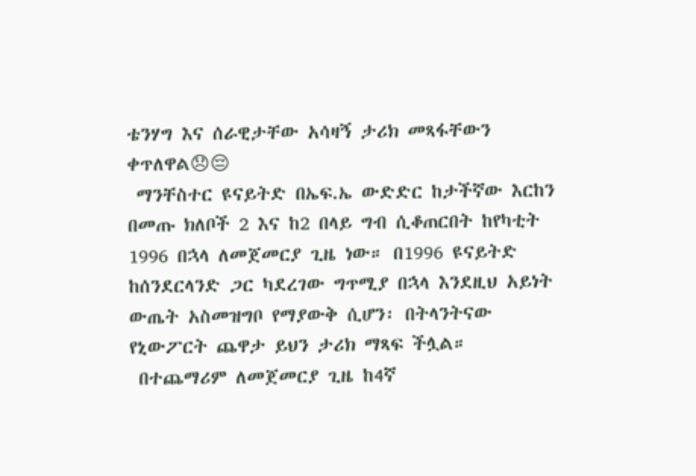ቴንሃግ እና ሰራዊታቸው አሳዛኝ ታሪክ መጻፋቸውን ቀጥለዋል😞😔
 ማንቸስተር ዩናይትድ በኤፍ.ኤ ውድድር ከታችኛው እርከን በመጡ ክለቦች 2 እና ከ2 በላይ ግብ ሲቆጠርበት ከየካቲት 1996 በኋላ ለመጀመርያ ጊዜ ነው። በ1996 ዩናይትድ ከሰንደርላንድ ጋር ካደረገው ግጥሚያ በኋላ እንደዚህ አይነት ውጤት አስመዝግቦ የማያውቅ ሲሆን፡ በትላንትናው የኒውፖርት ጨዋታ ይህን ታሪክ ማጻፍ ችሏል።
 በተጨማሪም ለመጀመርያ ጊዜ ከ4ኛ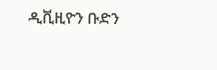ዲቪዚዮን ቡድን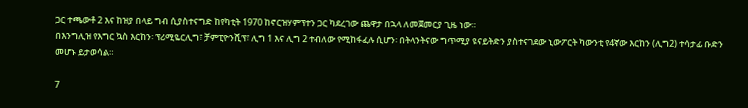ጋር ተጫውቶ 2 እና ከዝያ በላይ ግብ ሲያስተናግድ ከየካቲት 1970 ከኖርዝሃምፕተን ጋር ካደረገው ጨዋታ በኋላ ለመጀመርያ ጊዜ ነው።
በእንግሊዝ የእግር ኳስ እርከን፡ ፕሪሚዬርሊግ፣ ቻምፒዮንሺፕ፣ ሊግ 1 እና ሊግ 2 ተብለው የሚከፋፈሉ ሲሆን፡ በትላንትናው ግጥሚያ ዩናይትድን ያስተናገደው ኒውፖርት ካውንቲ የ4ኛው እርከን (ሊግ2) ተሳታፊ ቡድን መሆኑ ይታወሳል።

7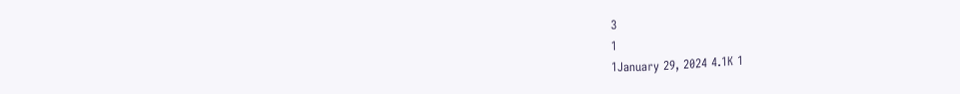3
1
1January 29, 2024 4.1K 1